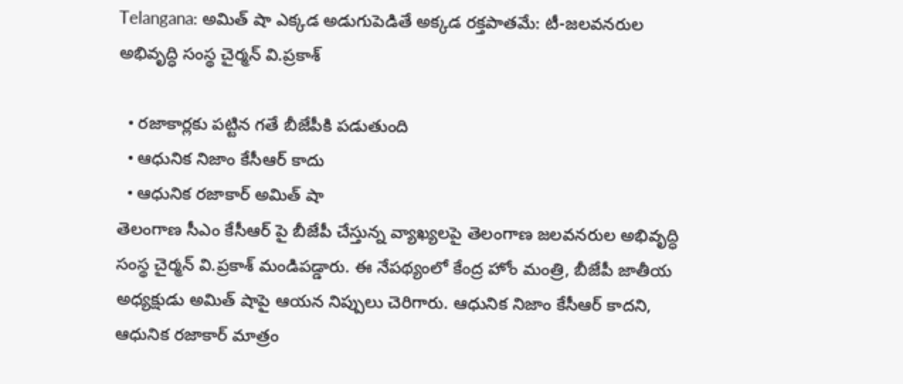Telangana: అమిత్ షా ఎక్కడ అడుగుపెడితే అక్కడ రక్తపాతమే: టీ-జలవనరుల అభివృద్ధి సంస్థ చైర్మన్ వి.ప్రకాశ్

  • రజాకార్లకు పట్టిన గతే బీజేపీకి పడుతుంది
  • ఆధునిక నిజాం కేసీఆర్ కాదు
  • ఆధునిక రజాకార్ అమిత్ షా
తెలంగాణ సీఎం కేసీఆర్ పై బీజేపీ చేస్తున్న వ్యాఖ్యలపై తెలంగాణ జలవనరుల అభివృద్ధి సంస్థ చైర్మన్ వి.ప్రకాశ్ మండిపడ్డారు. ఈ నేపథ్యంలో కేంద్ర హోం మంత్రి, బీజేపీ జాతీయ అధ్యక్షుడు అమిత్ షాపై ఆయన నిప్పులు చెరిగారు. ఆధునిక నిజాం కేసీఆర్ కాదని, ఆధునిక రజాకార్ మాత్రం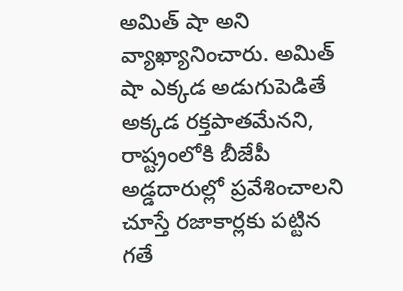అమిత్ షా అని వ్యాఖ్యానించారు. అమిత్ షా ఎక్కడ అడుగుపెడితే అక్కడ రక్తపాతమేనని, రాష్ట్రంలోకి బీజేపీ అడ్డదారుల్లో ప్రవేశించాలని చూస్తే రజాకార్లకు పట్టిన గతే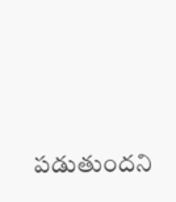పడుతుందని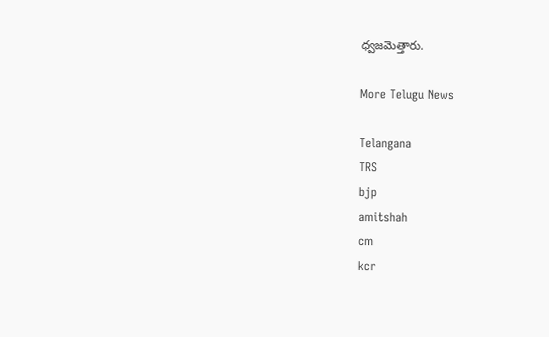ధ్వజమెత్తారు.

More Telugu News

Telangana
TRS
bjp
amitshah
cm
kcr